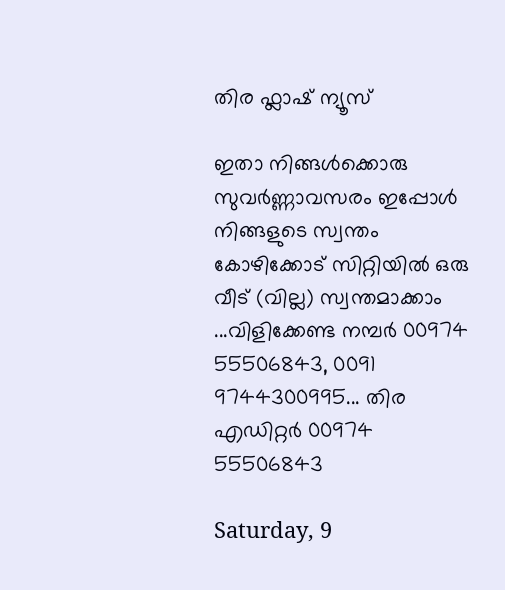തിര ഫ്ലാഷ് ന്യൂസ്‌

ഇതാ നിങ്ങള്‍ക്കൊരു സുവര്‍ണ്ണാവസരം ഇപ്പോള്‍ നിങ്ങളുടെ സ്വന്തം കോഴിക്കോട്‌ സിറ്റിയില്‍ ഒരു വീട് (വില്ല) സ്വന്തമാക്കാം ...വിളിക്കേണ്ട നമ്പര്‍ 00974 55506843, 0091 9744300995... തിര എഡിറ്റര്‍ 00974 55506843

Saturday, 9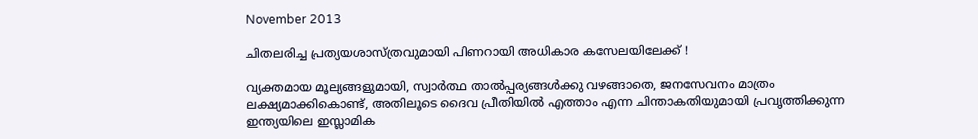November 2013

ചിതലരിച്ച പ്രത്യയശാസ്ത്രവുമായി പിണറായി അധികാര കസേലയിലേക്ക് !

വ്യക്തമായ മൂല്യങ്ങളുമായി, സ്വാര്‍ത്ഥ താല്‍പ്പര്യങ്ങള്‍ക്കു വഴങ്ങാതെ, ജനസേവനം മാത്രം ലക്ഷ്യമാക്കികൊണ്ട്, അതിലൂടെ ദൈവ പ്രീതിയില്‍ എത്താം എന്ന ചിന്താകതിയുമായി പ്രവൃത്തിക്കുന്ന ഇന്ത്യയിലെ ഇസ്ലാമിക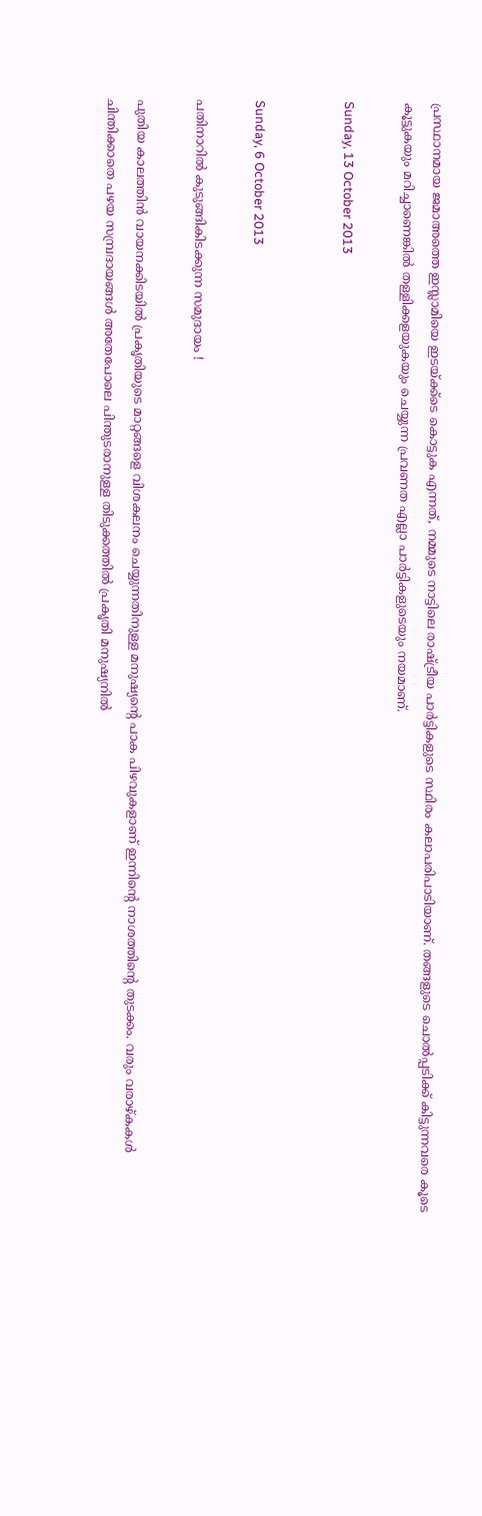പ്രസ്ഥാനമായ ജമാഅത്തെ ഇസ്ലാമിയെ ഇടയ്ക്ക്ടെ കൊട്ടുക എന്നത്, നമ്മുടെ നാട്ടിലെ രാഷ്ട്രീയ പാര്‍ട്ടികളുടെ സ്ഥിരം കലാപരിപാടിയാണ്. തങ്ങളുടെ ചൊല്‍പ്പടിക്ക് കിട്ടുന്നവരെ കൂടെ കൂട്ടുകയും മറിച്ചാണെങ്കില്‍ തള്ളിക്കളയുകയും ചെയ്യുന്ന പ്രവണത എല്ലാ പാര്‍ട്ടികളുടെയും നയമാണ്.

Sunday, 13 October 2013


Sunday, 6 October 2013

പതിനാറില്‍ കുടുങ്ങികിടക്കുന്ന സമുദായം !

പുതിയ കാലത്തിന്‍ വായനക്കിടയില്‍ പ്രകൃതിയുടെ മാറ്റങ്ങളെ വിശകലനം ചെയ്യുന്നതിനുള്ള മനുഷ്യന്‍റെ പാക പിഴവുകളാണ് ഇന്നിന്‍റെ നാശത്തിന്‍റെ തുടക്കം. വരും വരാഴ്കകള്‍ ചിന്തിക്കാതെ പഴയ സമ്പ്രദായങ്ങള്‍ അതേപോലെ പിന്തുടരാനുള്ള തിടുക്കത്തില്‍ പ്രകൃതി മനുഷ്യനില്‍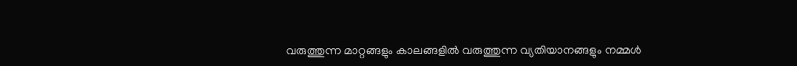വരുത്തുന്ന മാറ്റങ്ങളും കാലങ്ങളില്‍ വരുത്തുന്ന വ്യതിയാനങ്ങളും നമ്മള്‍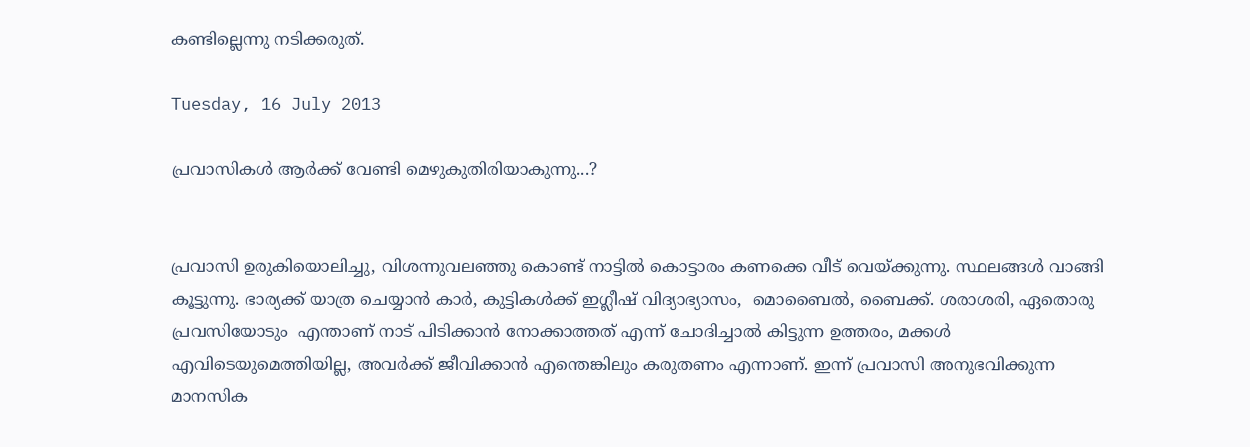കണ്ടില്ലെന്നു നടിക്കരുത്.

Tuesday, 16 July 2013

പ്രവാസികള്‍ ആര്‍ക്ക് വേണ്ടി മെഴുകുതിരിയാകുന്നു...?


പ്രവാസി ഉരുകിയൊലിച്ചു, വിശന്നുവലഞ്ഞു കൊണ്ട് നാട്ടില്‍ കൊട്ടാരം കണക്കെ വീട് വെയ്ക്കുന്നു. സ്ഥലങ്ങള്‍ വാങ്ങി കൂട്ടുന്നു. ഭാര്യക്ക്‌ യാത്ര ചെയ്യാന്‍ കാര്‍, കുട്ടികള്‍ക്ക് ഇഗ്ലീഷ്‌ വിദ്യാഭ്യാസം,  മൊബൈല്‍, ബൈക്ക്. ശരാശരി, ഏതൊരു പ്രവസിയോടും  എന്താണ് നാട് പിടിക്കാന്‍ നോക്കാത്തത് എന്ന് ചോദിച്ചാല്‍ കിട്ടുന്ന ഉത്തരം, മക്കള്‍ എവിടെയുമെത്തിയില്ല, അവര്‍ക്ക് ജീവിക്കാന്‍ എന്തെങ്കിലും കരുതണം എന്നാണ്. ഇന്ന് പ്രവാസി അനുഭവിക്കുന്ന മാനസിക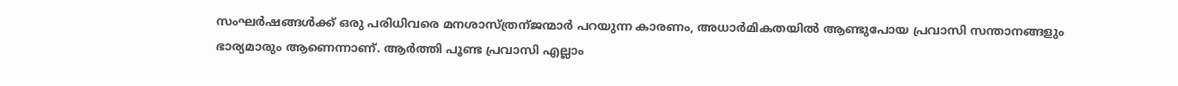സംഘര്‍ഷങ്ങള്‍ക്ക് ഒരു പരിധിവരെ മനശാസ്ത്രന്ജന്മാര്‍ പറയുന്ന കാരണം, അധാര്‍മികതയില്‍ ആണ്ടുപോയ പ്രവാസി സന്താനങ്ങളും ഭാര്യമാരും ആണെന്നാണ്. ആര്‍ത്തി പൂണ്ട പ്രവാസി എല്ലാം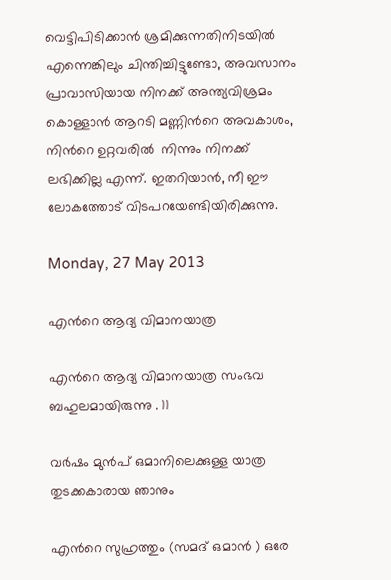വെട്ടിപിടിക്കാന്‍ ശ്രമിക്കുന്നതിനിടയില്‍ എന്നെങ്കിലും ചിന്തിച്ചിട്ടുണ്ടോ, അവസാനം പ്രാവാസിയായ നിനക്ക് അന്ത്യവിശ്രമം കൊള്ളാന്‍ ആറടി മണ്ണിന്‍റെ അവകാശം,  നിന്‍റെ ഉറ്റവരില്‍  നിന്നും നിനക്ക് ലഭിക്കില്ല എന്ന്. ഇതറിയാന്‍, നീ ഈ ലോകത്തോട് വിടപറയേണ്ടിയിരിക്കുന്നു.

Monday, 27 May 2013

എന്‍റെ ആദ്യ വിമാനയാത്ര

എന്‍റെ ആദ്യ വിമാനയാത്ര സംഭവ ബഹുലമായിരുന്നു . 11

വര്‍ഷം മുന്‍പ് ഒമാനിലെക്കുള്ള യാത്ര തുടക്കകാരായ ഞാനും

എന്‍റെ സുഹ്രത്തും (സമദ്‌ ഒമാന്‍ ) ഒരേ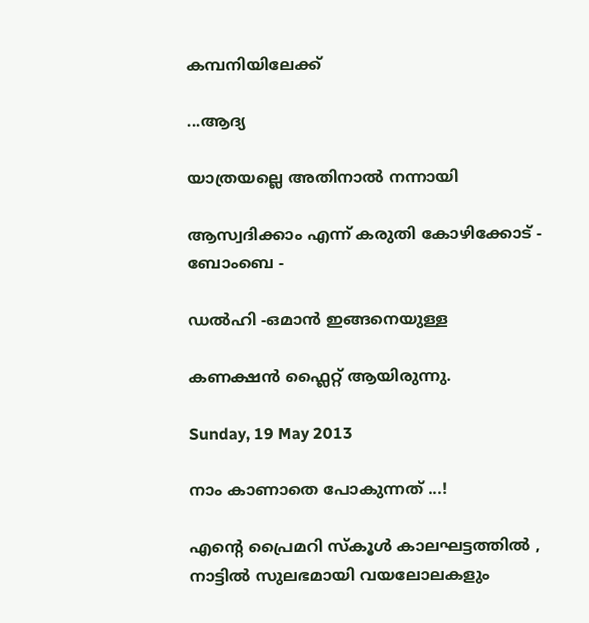കമ്പനിയിലേക്ക്

...ആദ്യ

യാത്രയല്ലെ അതിനാല്‍ നന്നായി

ആസ്വദിക്കാം എന്ന് കരുതി കോഴിക്കോട് - ബോംബെ -

ഡല്‍ഹി -ഒമാന്‍ ഇങ്ങനെയുള്ള

കണക്ഷന്‍ ഫ്ലൈറ്റ് ആയിരുന്നു.

Sunday, 19 May 2013

നാം കാണാതെ പോകുന്നത് ...!

എന്‍റെ പ്രൈമറി സ്കൂള്‍ കാലഘട്ടത്തില്‍ , നാട്ടില്‍ സുലഭമായി വയലോലകളും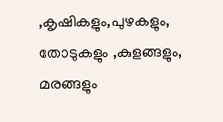,കൃഷികളും,പുഴകളും, തോടുകളും ,കുളങ്ങളും, മരങ്ങളും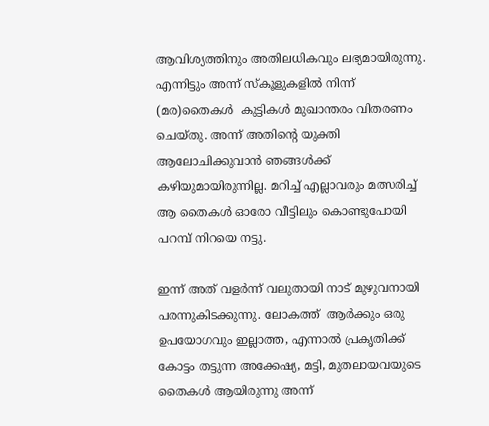ആവിശ്യത്തിനും അതിലധികവും ലഭ്യമായിരുന്നു. എന്നിട്ടും അന്ന് സ്കൂളുകളില്‍ നിന്ന് (മര)തൈകള്‍  കുട്ടികള്‍ മുഖാന്തരം വിതരണം ചെയ്തു. അന്ന് അതിന്‍റെ യുക്തി ആലോചിക്കുവാന്‍ ഞങ്ങള്‍ക്ക് കഴിയുമായിരുന്നില്ല. മറിച്ച് എല്ലാവരും മത്സരിച്ച് ആ തൈകള്‍ ഓരോ വീട്ടിലും കൊണ്ടുപോയി പറമ്പ് നിറയെ നട്ടു.

ഇന്ന് അത് വളര്‍ന്ന് വലുതായി നാട് മുഴുവനായി പരന്നുകിടക്കുന്നു. ലോകത്ത്‌  ആര്‍ക്കും ഒരു ഉപയോഗവും ഇല്ലാത്ത, എന്നാല്‍ പ്രകൃതിക്ക് കോട്ടം തട്ടുന്ന അക്കേഷ്യ, മട്ടി, മുതലായവയുടെ തൈകള്‍ ആയിരുന്നു അന്ന്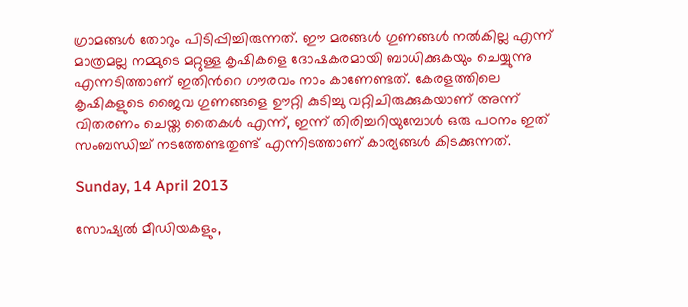ഗ്രാമങ്ങള്‍ തോറും പിടിപ്പിച്ചിരുന്നത്. ഈ മരങ്ങള്‍ ഗുണങ്ങള്‍ നല്‍കില്ല എന്ന് മാത്രമല്ല നമ്മുടെ മറ്റുള്ള കൃഷികളെ ദോഷകരമായി ബാധിക്കുകയും ചെയ്യുന്നു എന്നടിത്താണ് ഇതിന്‍റെ ഗൗരവം നാം കാണേണ്ടത്. കേരളത്തിലെ കൃഷികളുടെ ജൈവ ഗുണങ്ങളെ ഊറ്റി കുടിച്ചു വറ്റിചിരുക്കുകയാണ് അന്ന് വിതരണം ചെയ്ത തൈകള്‍ എന്ന്, ഇന്ന് തിരിച്ചറിയുമ്പോള്‍ ഒരു പഠനം ഇത് സംബന്ധിച്ച് നടത്തേണ്ടതുണ്ട് എന്നിടത്താണ് കാര്യങ്ങള്‍ കിടക്കുന്നത്.

Sunday, 14 April 2013

സോഷ്യല്‍ മീഡിയകളും,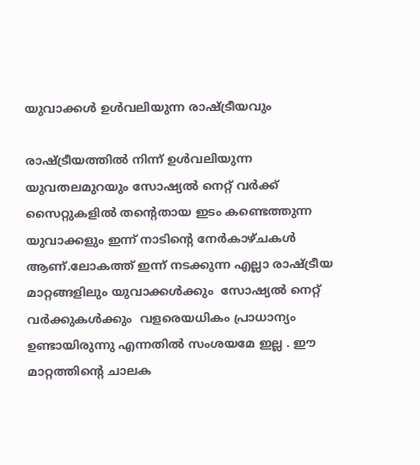യുവാക്കള്‍ ഉള്‍വലിയുന്ന രാഷ്ട്രീയവും

രാഷ്ട്രീയത്തില്‍ നിന്ന്‍ ഉള്‍വലിയുന്ന യുവതലമുറയും സോഷ്യല്‍ നെറ്റ് വര്‍ക്ക്‌  സൈറ്റുകളില്‍ തന്‍റെതായ ഇടം കണ്ടെത്തുന്ന യുവാക്കളും ഇന്ന് നാടിന്‍റെ നേര്‍കാഴ്ചകള്‍ ആണ്.ലോകത്ത്‌ ഇന്ന് നടക്കുന്ന എല്ലാ രാഷ്ട്രീയ മാറ്റങ്ങളിലും യുവാക്കള്‍ക്കും  സോഷ്യല്‍ നെറ്റ് വര്‍ക്കുകള്‍ക്കും  വളരെയധികം പ്രാധാന്യം ഉണ്ടായിരുന്നു എന്നതില്‍ സംശയമേ ഇല്ല . ഈ മാറ്റത്തിന്‍റെ ചാലക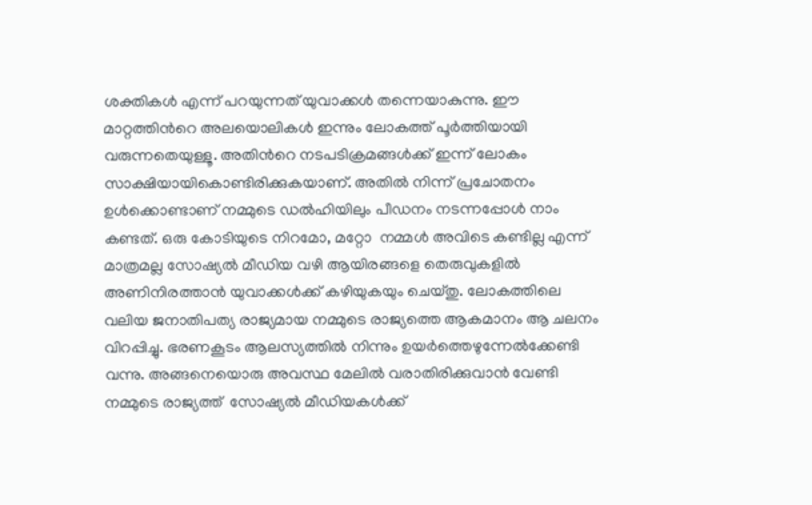ശക്തികള്‍ എന്ന് പറയുന്നത് യുവാക്കള്‍ തന്നെയാകുന്നു. ഈ മാറ്റത്തിന്‍റെ അലയൊലികള്‍ ഇന്നും ലോകത്ത്‌ പൂര്‍ത്തിയായി വരുന്നതെയുള്ളൂ. അതിന്‍റെ നടപടിക്രമങ്ങള്‍ക്ക് ഇന്ന് ലോകം സാക്ഷിയായികൊണ്ടിരിക്കുകയാണ്. അതില്‍ നിന്ന് പ്രചോതനം ഉള്‍ക്കൊണ്ടാണ് നമ്മുടെ ഡല്‍ഹിയിലും പീഡനം നടന്നപ്പോള്‍ നാം കണ്ടത്‌. ഒരു കോടിയുടെ നിറമോ, മറ്റോ  നമ്മള്‍ അവിടെ കണ്ടില്ല എന്ന് മാത്രമല്ല സോഷ്യല്‍ മീഡിയ വഴി ആയിരങ്ങളെ തെരുവുകളില്‍ അണിനിരത്താന്‍ യുവാക്കള്‍ക്ക് കഴിയുകയും ചെയ്തു. ലോകത്തിലെ വലിയ ജനാതിപത്യ രാജ്യമായ നമ്മുടെ രാജ്യത്തെ ആകമാനം ആ ചലനം വിറപ്പിച്ചു. ഭരണകൂടം ആലസ്യത്തില്‍ നിന്നും ഉയര്‍ത്തെഴുന്നേല്‍ക്കേണ്ടി വന്നു. അങ്ങനെയൊരു അവസ്ഥ മേലില്‍ വരാതിരിക്കുവാന്‍ വേണ്ടി നമ്മുടെ രാജ്യത്ത്‌  സോഷ്യല്‍ മീഡിയകള്‍ക്ക്‌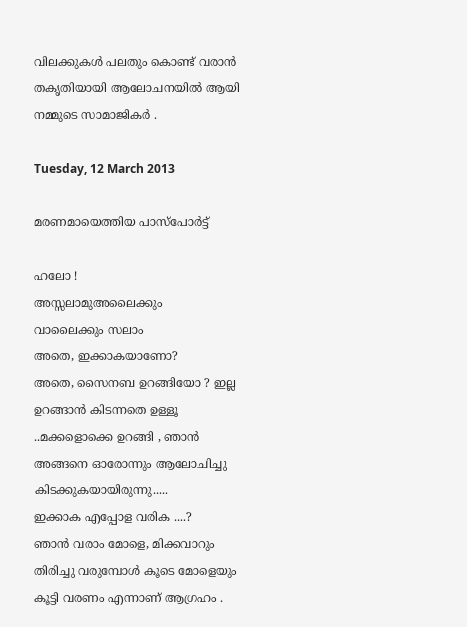വിലക്കുകള്‍ പലതും കൊണ്ട് വരാന്‍ തകൃതിയായി ആലോചനയില്‍ ആയി നമ്മുടെ സാമാജികര്‍ .

Tuesday, 12 March 2013

മരണമായെത്തിയ പാസ്പോര്‍ട്ട്

ഹലോ !
അസ്സലാമുഅലൈക്കും
വാലൈക്കും സലാം
അതെ, ഇക്കാകയാണോ?
അതെ, സൈനബ ഉറങ്ങിയോ ? ഇല്ല ഉറങ്ങാന്‍ കിടന്നതെ ഉള്ളൂ ..മക്കളൊക്കെ ഉറങ്ങി , ഞാന്‍ അങ്ങനെ ഓരോന്നും ആലോചിച്ചു കിടക്കുകയായിരുന്നു.....
ഇക്കാക എപ്പോള വരിക ....?
ഞാന്‍ വരാം മോളെ, മിക്കവാറും തിരിച്ചു വരുമ്പോള്‍ കൂടെ മോളെയും കൂട്ടി വരണം എന്നാണ് ആഗ്രഹം .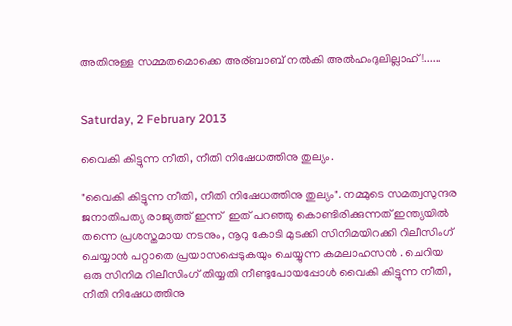അതിനുള്ള സമ്മതമൊക്കെ അര്ബാബ് നല്‍കി അല്‍ഹംദുലില്ലാഹ് !......


Saturday, 2 February 2013

വൈകി കിട്ടുന്ന നീതി, നീതി നിഷേധത്തിനു തുല്യം.

"വൈകി കിട്ടുന്ന നീതി, നീതി നിഷേധത്തിനു തുല്യം". നമ്മുടെ സമത്വസുന്ദര ജനാതിപത്യ രാജ്യത്ത്‌ ഇന്ന്  ഇത് പറഞ്ഞു കൊണ്ടിരിക്കുന്നത് ഇന്ത്യയില്‍ തന്നെ പ്രശസ്തമായ നടനും, നൂറു കോടി മുടക്കി സിനിമയിറക്കി റിലീസിംഗ്  ചെയ്യാന്‍ പറ്റാതെ പ്രയാസപ്പെടുകയും ചെയ്യുന്ന കമലാഹസന്‍ . ചെറിയ ഒരു സിനിമ റിലീസിംഗ് തിയ്യതി നീണ്ടുപോയപ്പോള്‍ വൈകി കിട്ടുന്ന നീതി, നീതി നിഷേധത്തിനു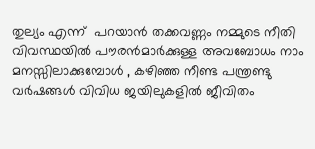തുല്യം എന്ന്  പറയാന്‍ തക്കവണ്ണം നമ്മുടെ നീതി വിവസ്ഥയില്‍ പൗരന്‍മാര്‍ക്കുള്ള അവബോധം നാം മനസ്സിലാക്കുമ്പോള്‍ , കഴിഞ്ഞ നീണ്ട പന്ത്രണ്ടു വര്‍ഷങ്ങള്‍ വിവിധ ജയിലുകളില്‍ ജീവിതം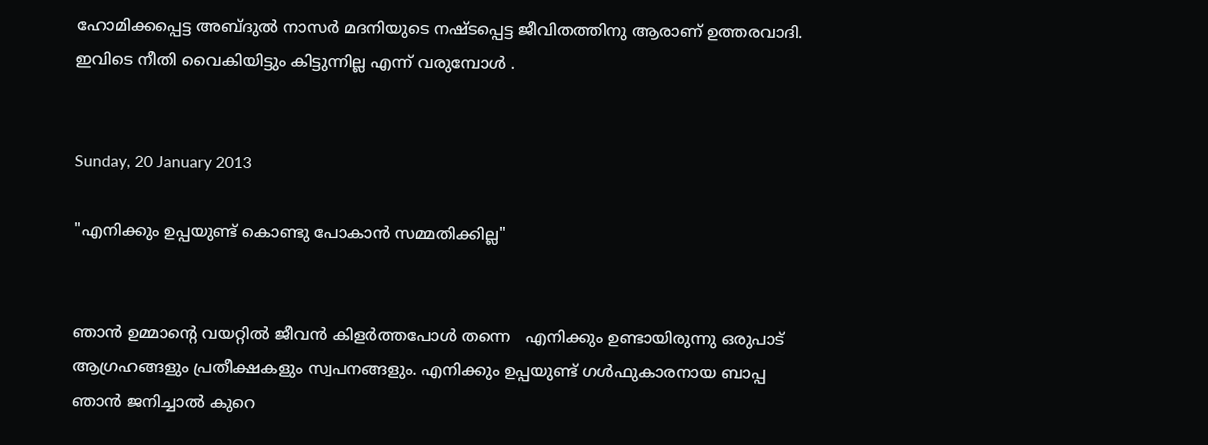ഹോമിക്കപ്പെട്ട അബ്ദുല്‍ നാസര്‍ മദനിയുടെ നഷ്ടപ്പെട്ട ജീവിതത്തിനു ആരാണ് ഉത്തരവാദി. ഇവിടെ നീതി വൈകിയിട്ടും കിട്ടുന്നില്ല എന്ന് വരുമ്പോള്‍ .


Sunday, 20 January 2013

"എനിക്കും ഉപ്പയുണ്ട് കൊണ്ടു പോകാന്‍ സമ്മതിക്കില്ല"


ഞാന്‍ ഉമ്മാന്റെ വയറ്റില്‍ ജീവന്‍ കിളര്‍ത്തപോള്‍ തന്നെ   എനിക്കും ഉണ്ടായിരുന്നു ഒരുപാട് ആഗ്രഹങ്ങളും പ്രതീക്ഷകളും സ്വപനങ്ങളും. എനിക്കും ഉപ്പയുണ്ട് ഗള്‍ഫുകാരനായ ബാപ്പ ഞാന്‍ ജനിച്ചാല്‍ കുറെ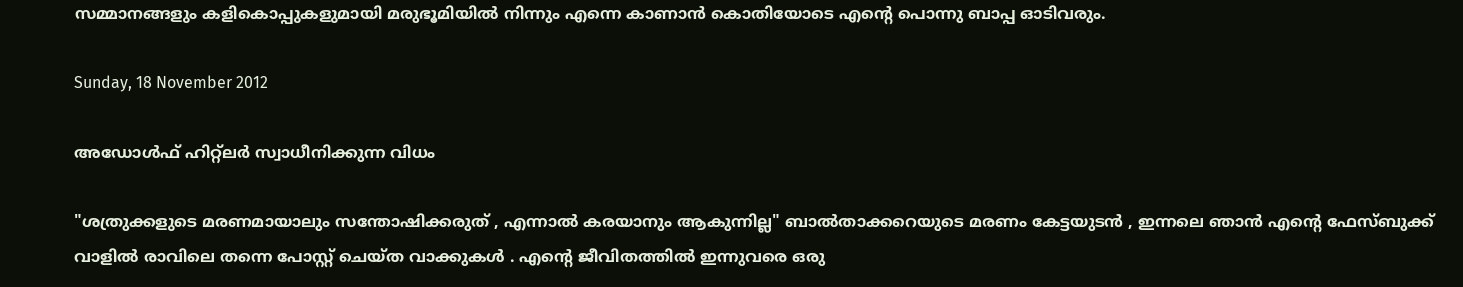സമ്മാനങ്ങളും കളികൊപ്പുകളുമായി മരുഭൂമിയില്‍ നിന്നും എന്നെ കാണാന്‍ കൊതിയോടെ എന്റെ പൊന്നു ബാപ്പ ഓടിവരും.

Sunday, 18 November 2012

അഡോള്‍ഫ്‌ ഹിറ്റ്ലര്‍ സ്വാധീനിക്കുന്ന വിധം

"ശത്രുക്കളുടെ മരണമായാലും സന്തോഷിക്കരുത് , എന്നാല്‍ കരയാനും ആകുന്നില്ല" ബാല്‍താക്കറെയുടെ മരണം കേട്ടയുടന്‍ , ഇന്നലെ ഞാന്‍ എന്‍റെ ഫേസ്ബുക്ക് വാളില്‍ രാവിലെ തന്നെ പോസ്റ്റ്‌ ചെയ്ത വാക്കുകള്‍ . എന്‍റെ ജീവിതത്തില്‍ ഇന്നുവരെ ഒരു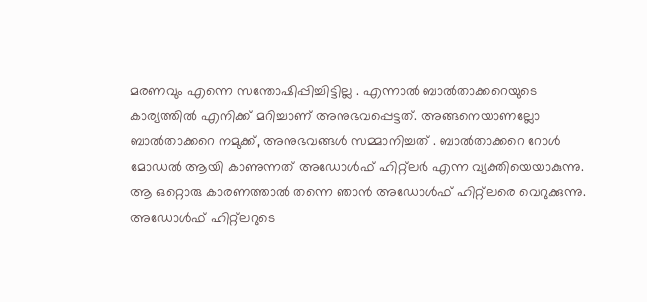മരണവും എന്നെ സന്തോഷിപ്പിച്ചിട്ടില്ല . എന്നാല്‍ ബാല്‍താക്കറെയുടെ കാര്യത്തില്‍ എനിക്ക് മറിച്ചാണ് അനുഭവപ്പെട്ടത്. അങ്ങനെയാണല്ലോ ബാല്‍താക്കറെ നമുക്ക്, അനുഭവങ്ങള്‍ സമ്മാനിച്ചത്‌ . ബാല്‍താക്കറെ റോള്‍ മോഡല്‍ ആയി കാണുന്നത് അഡോള്‍ഫ്‌ ഹിറ്റ്‌ലര്‍ എന്ന വ്യക്തിയെയാകുന്നു. ആ ഒറ്റൊരു കാരണത്താല്‍ തന്നെ ഞാന്‍ അഡോള്‍ഫ്‌ ഹിറ്റ്‌ലരെ വെറുക്കുന്നു. അഡോള്‍ഫ്‌ ഹിറ്റ്‌ലറുടെ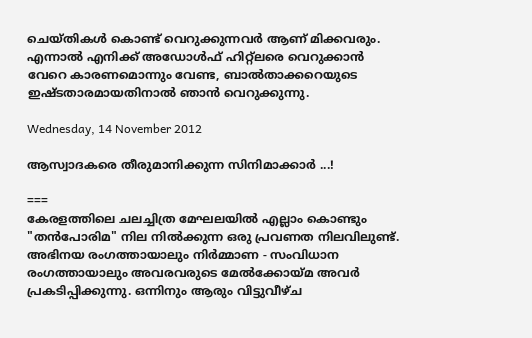ചെയ്തികള്‍ കൊണ്ട് വെറുക്കുന്നവര്‍ ആണ് മിക്കവരും. എന്നാല്‍ എനിക്ക് അഡോള്‍ഫ്‌ ഹിറ്റ്‌ലരെ വെറുക്കാന്‍ വേറെ കാരണമൊന്നും വേണ്ട, ബാല്‍താക്കറെയുടെ ഇഷ്ടതാരമായതിനാല്‍ ഞാന്‍ വെറുക്കുന്നു.

Wednesday, 14 November 2012

ആസ്വാദകരെ തീരുമാനിക്കുന്ന സിനിമാക്കാര്‍ ...!

===
കേരളത്തിലെ ചലച്ചിത്ര മേഘലയില്‍ എല്ലാം കൊണ്ടും "തന്‍പോരിമ" നില നില്‍ക്കുന്ന ഒരു പ്രവണത നിലവിലുണ്ട്. അഭിനയ രംഗത്തായാലും നിര്‍മ്മാണ - സംവിധാന രംഗത്തായാലും അവരവരുടെ മേല്‍ക്കോയ്മ അവര്‍ പ്രകടിപ്പിക്കുന്നു. ഒന്നിനും ആരും വിട്ടുവീഴ്ച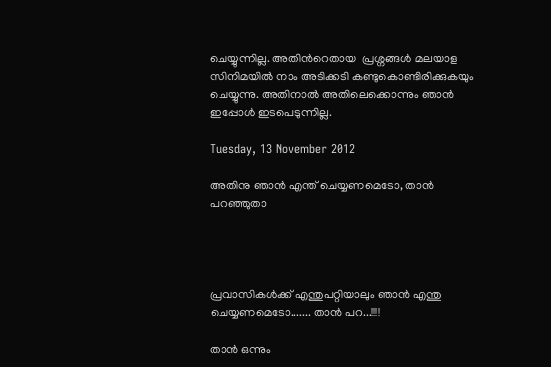ചെയ്യുന്നില്ല. അതിന്‍റെതായ  പ്രശ്നങ്ങള്‍ മലയാള സിനിമയില്‍ നാം അടിക്കടി കണ്ടുകൊണ്ടിരിക്കുകയും ചെയ്യുന്നു. അതിനാല്‍ അതിലെക്കൊന്നും ഞാന്‍ ഇപ്പോള്‍ ഇടപെടുന്നില്ല.

Tuesday, 13 November 2012

അതിനു ഞാന്‍ എന്ത് ചെയ്യണമെടോ, താന്‍ പറഞ്ഞുതാ




പ്രവാസികള്‍ക്ക് എന്തുപറ്റിയാലും ഞാന്‍ എന്തു ചെയ്യണമെടോ....... താന്‍ പറ...!!!!

താന്‍ ഒന്നും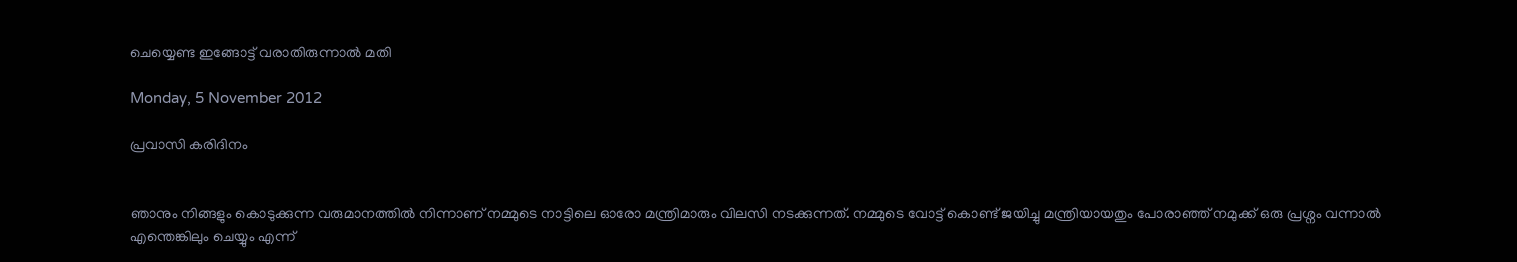ചെയ്യെണ്ട ഇങ്ങോട്ട് വരാതിരുന്നാല്‍ മതി

Monday, 5 November 2012

പ്രവാസി കരിദിനം


ഞാനും നിങ്ങളും കൊടുക്കുന്ന വരുമാനത്തില്‍ നിന്നാണ് നമ്മുടെ നാട്ടിലെ ഓരോ മന്ത്രിമാരും വിലസി നടക്കുന്നത്. നമ്മുടെ വോട്ട് കൊണ്ട് ജയിച്ചു മന്ത്രിയായതും പോരാഞ്ഞ് നമുക്ക് ഒരു പ്രശ്നം വന്നാല്‍ എന്തെങ്കിലും ചെയ്യും എന്ന്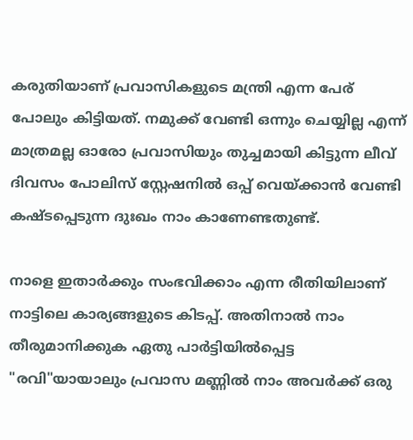കരുതിയാണ് പ്രവാസികളുടെ മന്ത്രി എന്ന പേര് പോലും കിട്ടിയത്‌. നമുക്ക് വേണ്ടി ഒന്നും ചെയ്യില്ല എന്ന് മാത്രമല്ല ഓരോ പ്രവാസിയും തുച്ചമായി കിട്ടുന്ന ലീവ് ദിവസം പോലിസ്‌ സ്റ്റേഷനില്‍ ഒപ്പ് വെയ്ക്കാന്‍ വേണ്ടി കഷ്ടപ്പെടുന്ന ദുഃഖം നാം കാണേണ്ടതുണ്ട്.

നാളെ ഇതാര്‍ക്കും സംഭവിക്കാം എന്ന രീതിയിലാണ് നാട്ടിലെ കാര്യങ്ങളുടെ കിടപ്പ്. അതിനാല്‍ നാം തീരുമാനിക്കുക ഏതു പാര്‍ട്ടിയില്‍പ്പെട്ട "രവി"യായാലും പ്രവാസ മണ്ണില്‍ നാം അവര്‍ക്ക് ഒരു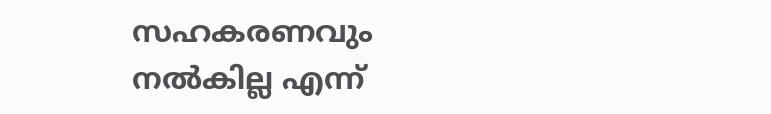സഹകരണവും നല്‍കില്ല എന്ന്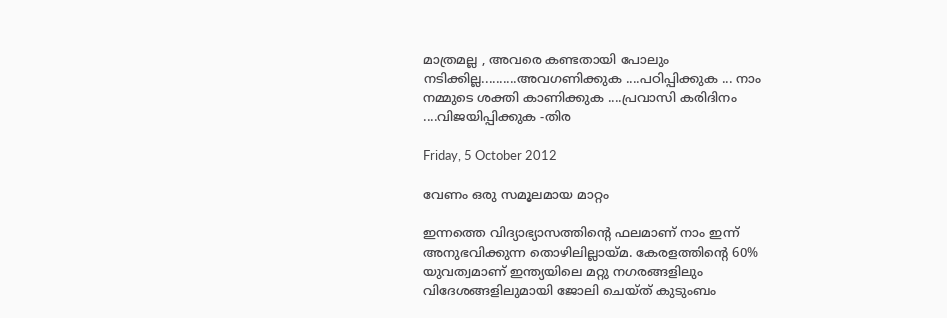മാത്രമല്ല , അവരെ കണ്ടതായി പോലും നടിക്കില്ല..........അവഗണിക്കുക ....പഠിപ്പിക്കുക ... നാം നമ്മുടെ ശക്തി കാണിക്കുക ....പ്രവാസി കരിദിനം ....വിജയിപ്പിക്കുക -തിര

Friday, 5 October 2012

വേണം ഒരു സമൂലമായ മാറ്റം

ഇന്നത്തെ വിദ്യാഭ്യാസത്തിന്‍റെ ഫലമാണ് നാം ഇന്ന് അനുഭവിക്കുന്ന തൊഴിലില്ലായ്മ. കേരളത്തിന്‍റെ 60% യുവത്വമാണ് ഇന്ത്യയിലെ മറ്റു നഗരങ്ങളിലും വിദേശങ്ങളിലുമായി ജോലി ചെയ്ത് കുടുംബം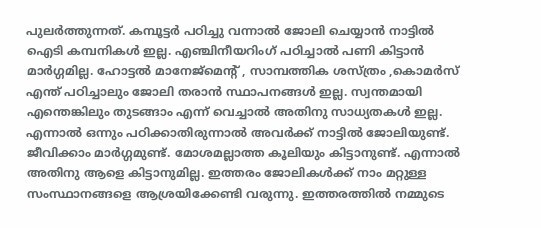പുലര്‍ത്തുന്നത്. കമ്പൂട്ടര്‍ പഠിച്ചു വന്നാല്‍ ജോലി ചെയ്യാന്‍ നാട്ടില്‍ ഐടി കമ്പനികള്‍ ഇല്ല. എഞ്ചിനീയറിംഗ് പഠിച്ചാല്‍ പണി കിട്ടാന്‍ മാര്‍ഗ്ഗമില്ല. ഹോട്ടല്‍ മാനേജ്മെന്‍റ് , സാമ്പത്തിക ശസ്ത്രം ,കൊമര്‍സ് എന്ത് പഠിച്ചാലും ജോലി തരാന്‍ സ്ഥാപനങ്ങള്‍ ഇല്ല. സ്വന്തമായി എന്തെങ്കിലും തുടങ്ങാം എന്ന് വെച്ചാല്‍ അതിനു സാധ്യതകള്‍ ഇല്ല. എന്നാല്‍ ഒന്നും പഠിക്കാതിരുന്നാല്‍ അവര്‍ക്ക് നാട്ടില്‍ ജോലിയുണ്ട്. ജീവിക്കാം മാര്‍ഗ്ഗമുണ്ട്. മോശമല്ലാത്ത കൂലിയും കിട്ടാനുണ്ട്. എന്നാല്‍ അതിനു ആളെ കിട്ടാനുമില്ല. ഇത്തരം ജോലികള്‍ക്ക് നാം മറ്റുള്ള സംസ്ഥാനങ്ങളെ ആശ്രയിക്കേണ്ടി വരുന്നു. ഇത്തരത്തില്‍ നമ്മുടെ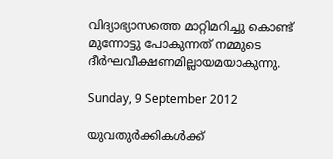വിദ്യാഭ്യാസത്തെ മാറ്റിമറിച്ചു കൊണ്ട് മുന്നോട്ടു പോകുന്നത് നമ്മുടെ ദീര്‍ഘവീക്ഷണമില്ലായമയാകുന്നു.

Sunday, 9 September 2012

യുവതുര്‍ക്കികള്‍ക്ക്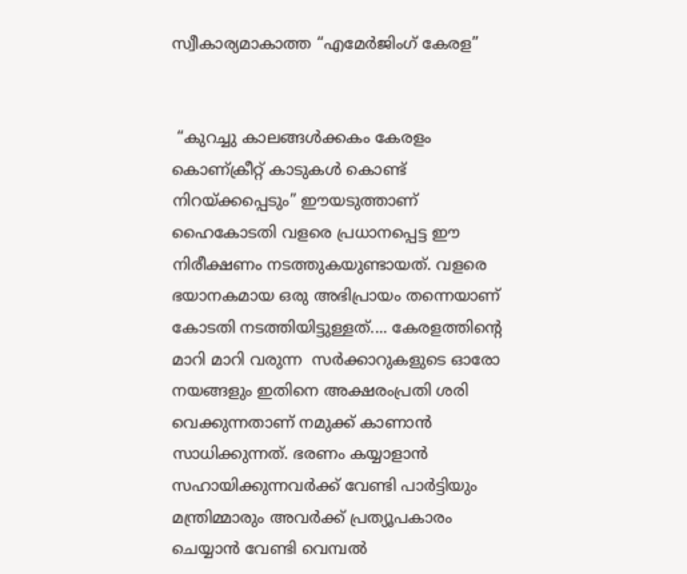സ്വീകാര്യമാകാത്ത “എമേര്‍ജിംഗ് കേരള”


 “കുറച്ചു കാലങ്ങള്‍ക്കകം കേരളം കൊണ്ക്രീറ്റ്‌ കാടുകള്‍ കൊണ്ട് നിറയ്ക്കപ്പെടും” ഈയടുത്താണ്  ഹൈകോടതി വളരെ പ്രധാനപ്പെട്ട ഈ  നിരീക്ഷണം നടത്തുകയുണ്ടായത്. വളരെ ഭയാനകമായ ഒരു അഭിപ്രായം തന്നെയാണ് കോടതി നടത്തിയിട്ടുള്ളത്‌.... കേരളത്തിന്‍റെ മാറി മാറി വരുന്ന  സര്‍ക്കാറുകളുടെ ഓരോ നയങ്ങളും ഇതിനെ അക്ഷരംപ്രതി ശരി വെക്കുന്നതാണ് നമുക്ക് കാണാന്‍ സാധിക്കുന്നത്. ഭരണം കയ്യാളാന്‍ സഹായിക്കുന്നവര്‍ക്ക് വേണ്ടി പാര്‍ട്ടിയും മന്ത്രിമ്മാരും അവര്‍ക്ക് പ്രത്യൂപകാരം ചെയ്യാന്‍ വേണ്ടി വെമ്പല്‍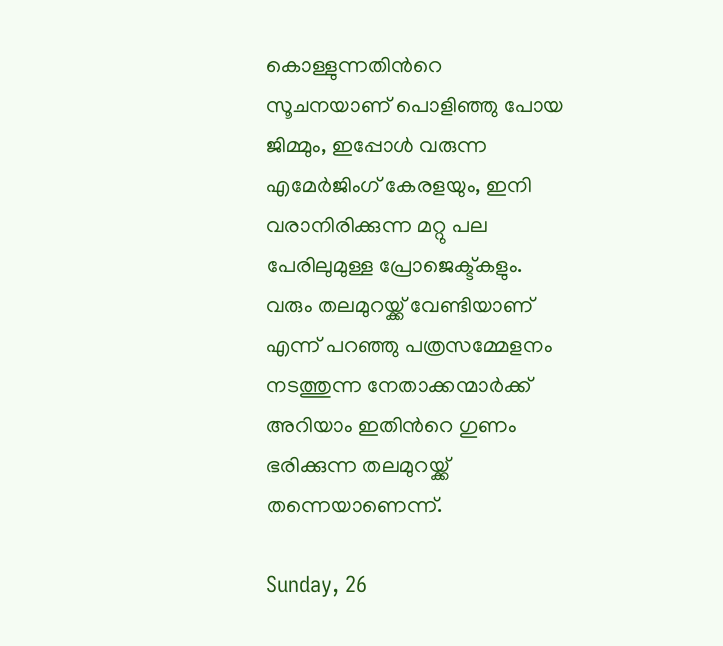കൊള്ളുന്നതിന്‍റെ സൂചനയാണ് പൊളിഞ്ഞു പോയ ജിമ്മും, ഇപ്പോള്‍ വരുന്ന എമേര്‍ജിംഗ് കേരളയും, ഇനി വരാനിരിക്കുന്ന മറ്റു പല പേരിലുമുള്ള പ്രോജെക്ട്കളും. വരും തലമുറയ്ക്ക് വേണ്ടിയാണ് എന്ന് പറഞ്ഞു പത്രസമ്മേളനം നടത്തുന്ന നേതാക്കന്മാര്‍ക്ക്‌ അറിയാം ഇതിന്‍റെ ഗുണം ഭരിക്കുന്ന തലമുറയ്ക്ക് തന്നെയാണെന്ന്.

Sunday, 26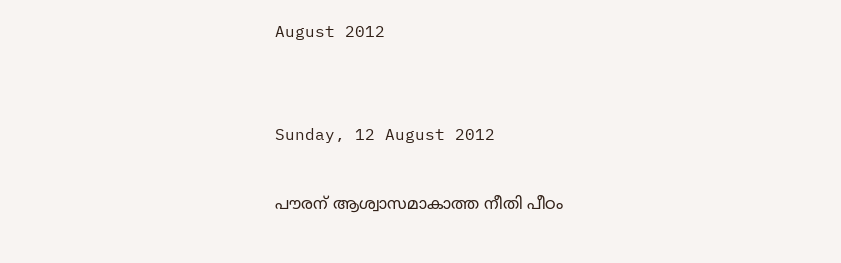August 2012


Sunday, 12 August 2012

പൗരന് ആശ്വാസമാകാത്ത നീതി പീഠം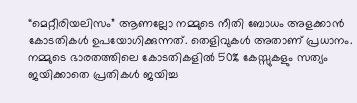“മെറ്റീരിയലിസം” ആണല്ലോ നമ്മുടെ നീതി ബോധം അളക്കാന്‍ കോടതികള്‍ ഉപയോഗിക്കുന്നത്. തെളിവുകള്‍ അതാണ്‌ പ്രധാനം. നമ്മുടെ ഭാരതത്തിലെ കോടതികളില്‍ 50% കേസ്സുകളും സത്യം ജയിക്കാതെ പ്രതികള്‍ ജയിച്ച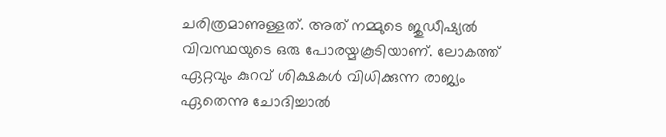ചരിത്രമാണുള്ളത്. അത് നമ്മുടെ ജുഡീഷ്യല്‍ വിവസ്ഥയുടെ ഒരു പോരയ്മകൂടിയാണ്. ലോകത്ത് ഏറ്റവും കുറവ് ശിക്ഷകള്‍ വിധിക്കുന്ന രാജ്യം ഏതെന്നു ചോദിച്ചാല്‍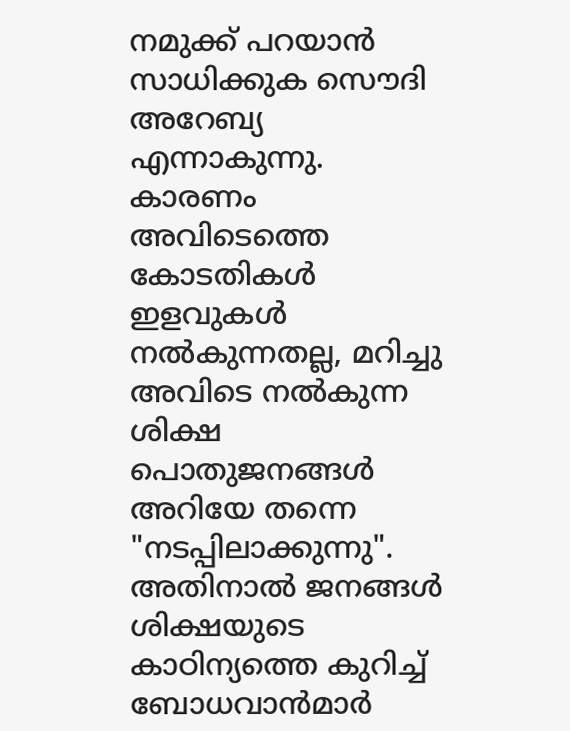നമുക്ക് പറയാന്‍ സാധിക്കുക സൌദി അറേബ്യ എന്നാകുന്നു. കാരണം അവിടെത്തെ കോടതികള്‍ ഇളവുകള്‍ നല്‍കുന്നതല്ല, മറിച്ചു അവിടെ നല്‍കുന്ന ശിക്ഷ പൊതുജനങ്ങള്‍ അറിയേ തന്നെ "നടപ്പിലാക്കുന്നു". അതിനാല്‍ ജനങ്ങള്‍ ശിക്ഷയുടെ കാഠിന്യത്തെ കുറിച്ച് ബോധവാന്‍മാര്‍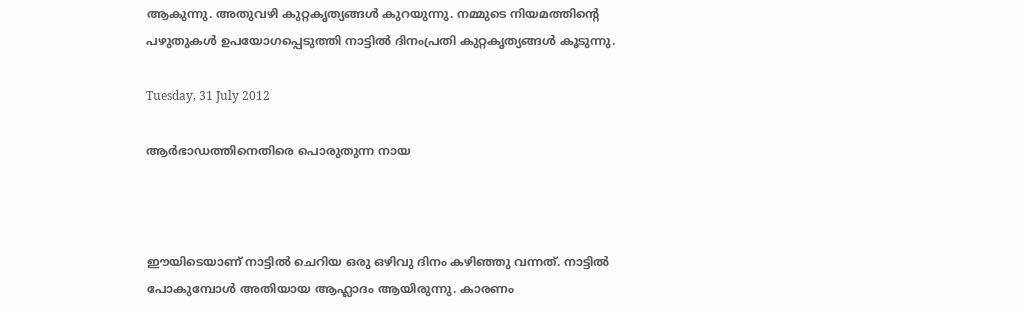ആകുന്നു. അതുവഴി കുറ്റകൃത്യങ്ങള്‍ കുറയുന്നു. നമ്മുടെ നിയമത്തിന്‍റെ പഴുതുകള്‍ ഉപയോഗപ്പെടുത്തി നാട്ടില്‍ ദിനംപ്രതി കുറ്റകൃത്യങ്ങള്‍ കൂടുന്നു.

Tuesday, 31 July 2012

ആര്‍ഭാഡത്തിനെതിരെ പൊരുതുന്ന നായ



ഈയിടെയാണ് നാട്ടില്‍ ചെറിയ ഒരു ഒഴിവു ദിനം കഴിഞ്ഞു വന്നത്. നാട്ടില്‍ പോകുമ്പോള്‍ അതിയായ ആഹ്ലാദം ആയിരുന്നു. കാരണം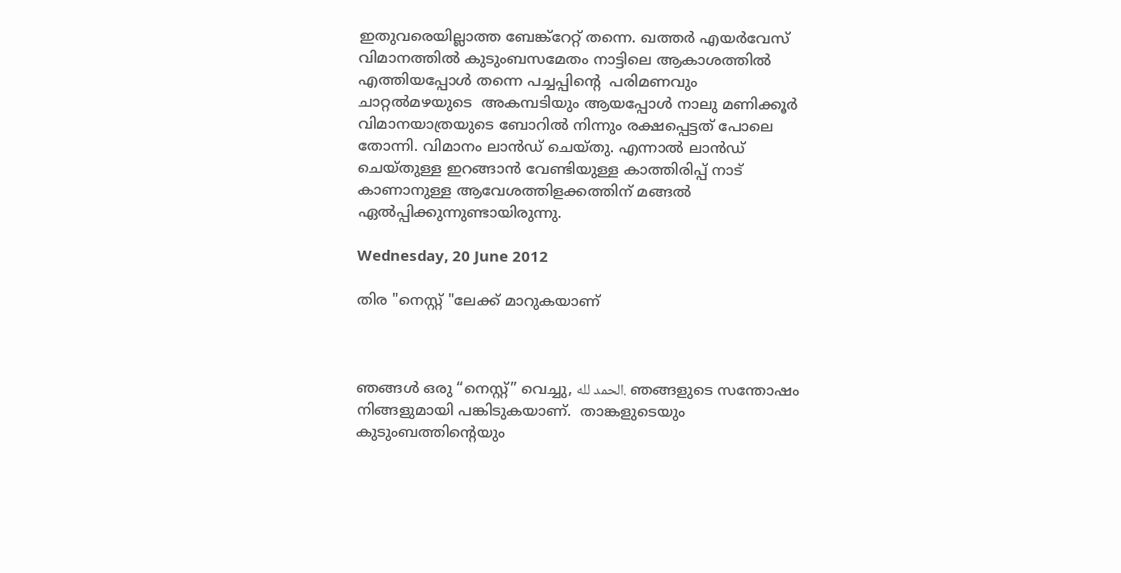ഇതുവരെയില്ലാത്ത ബേങ്ക്റേറ്റ് തന്നെ. ഖത്തര്‍ എയര്‍വേസ് വിമാനത്തില്‍ കുടുംബസമേതം നാട്ടിലെ ആകാശത്തില്‍ എത്തിയപ്പോള്‍ തന്നെ പച്ചപ്പിന്‍റെ  പരിമണവും ചാറ്റല്‍മഴയുടെ  അകമ്പടിയും ആയപ്പോള്‍ നാലു മണിക്കൂര്‍ വിമാനയാത്രയുടെ ബോറില്‍ നിന്നും രക്ഷപ്പെട്ടത് പോലെ തോന്നി. വിമാനം ലാന്‍ഡ്‌ ചെയ്തു. എന്നാല്‍ ലാന്‍ഡ്‌ ചെയ്തുള്ള ഇറങ്ങാന്‍ വേണ്ടിയുള്ള കാത്തിരിപ്പ്‌ നാട് കാണാനുള്ള ആവേശത്തിളക്കത്തിന് മങ്ങല്‍ ഏല്‍പ്പിക്കുന്നുണ്ടായിരുന്നു.

Wednesday, 20 June 2012

തിര "നെസ്റ്റ് "ലേക്ക് മാറുകയാണ്



ഞങ്ങള്‍ ഒരു “നെസ്റ്റ്” വെച്ചു, الحمد لله. ഞങ്ങളുടെ സന്തോഷം നിങ്ങളുമായി പങ്കിടുകയാണ്.  താങ്കളുടെയും കുടുംബത്തിന്‍റെയും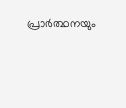പ്രാര്‍ത്ഥനയും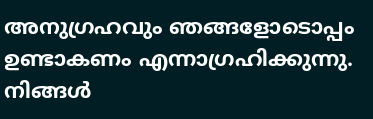അനുഗ്രഹവും ഞങ്ങളോടൊപ്പം ഉണ്ടാകണം എന്നാഗ്രഹിക്കുന്നു. നിങ്ങള്‍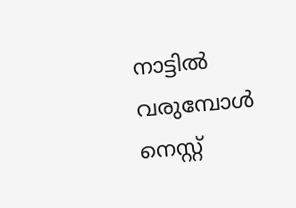നാട്ടില്‍ വരുമ്പോള്‍ നെസ്റ്റ്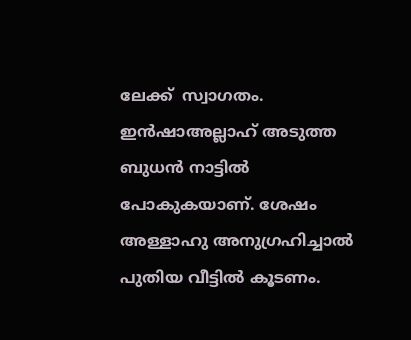ലേക്ക്  സ്വാഗതം. ഇന്‍ഷാഅല്ലാഹ് അടുത്ത ബുധന്‍ നാട്ടില്‍ പോകുകയാണ്. ശേഷം അള്ളാഹു അനുഗ്രഹിച്ചാല്‍ പുതിയ വീട്ടില്‍ കൂടണം.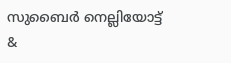സുബൈര്‍ നെല്ലിയോട്ട്  &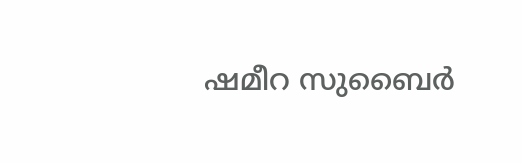ഷമീറ സുബൈര്‍